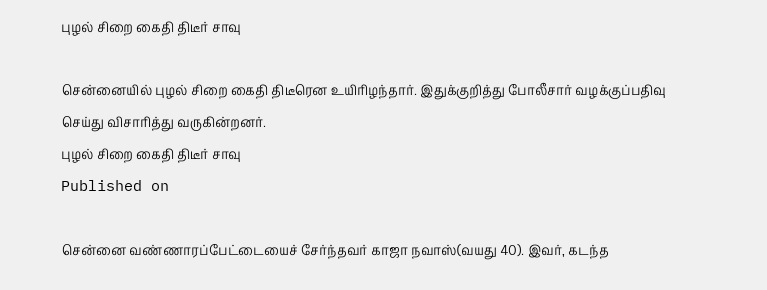புழல் சிறை கைதி திடீர் சாவு

சென்னையில் புழல் சிறை கைதி திடீரென உயிரிழந்தார். இதுக்குறித்து போலீசார் வழக்குப்பதிவு செய்து விசாரித்து வருகின்றனர்.
புழல் சிறை கைதி திடீர் சாவு
Published on

சென்னை வண்ணாரப்பேட்டையைச் சேர்ந்தவர் காஜா நவாஸ்(வயது 40). இவர், கடந்த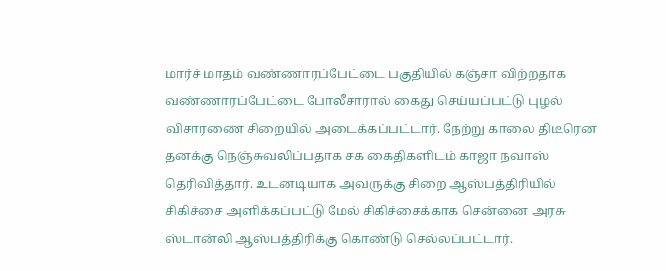மார்ச் மாதம் வண்ணாரப்பேட்டை பகுதியில் கஞ்சா விற்றதாக வண்ணாரப்பேட்டை போலீசாரால் கைது செய்யப்பட்டு புழல் விசாரணை சிறையில் அடைக்கப்பட்டார். நேற்று காலை திடீரென தனக்கு நெஞ்சுவலிப்பதாக சக கைதிகளிடம் காஜா நவாஸ் தெரிவித்தார். உடனடியாக அவருக்கு சிறை ஆஸ்பத்திரியில் சிகிச்சை அளிக்கப்பட்டு மேல் சிகிச்சைக்காக சென்னை அரசு ஸ்டான்லி ஆஸ்பத்திரிக்கு கொண்டு செல்லப்பட்டார்.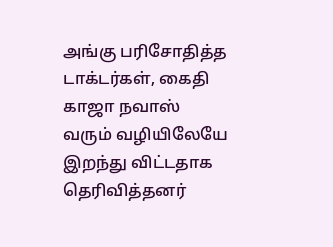அங்கு பரிசோதித்த டாக்டர்கள், கைதி காஜா நவாஸ் வரும் வழியிலேயே இறந்து விட்டதாக தெரிவித்தனர்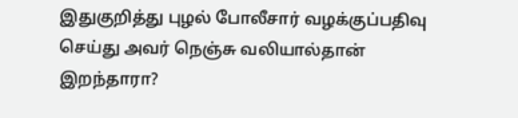இதுகுறித்து புழல் போலீசார் வழக்குப்பதிவு செய்து அவர் நெஞ்சு வலியால்தான் இறந்தாரா?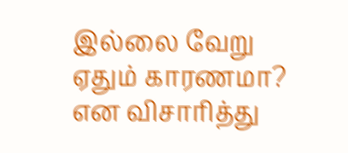இல்லை வேறு ஏதும் காரணமா? என விசாரித்து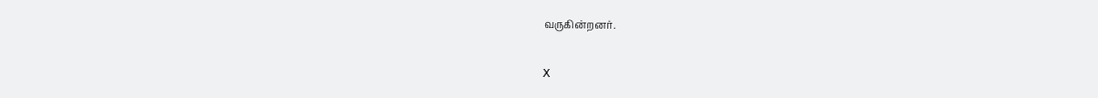வருகின்றனர்.

X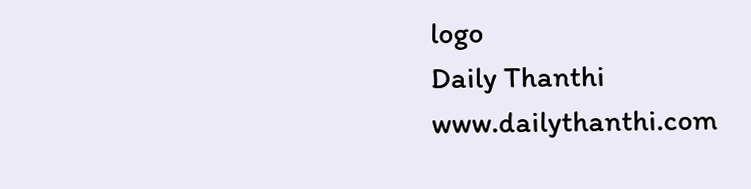logo
Daily Thanthi
www.dailythanthi.com